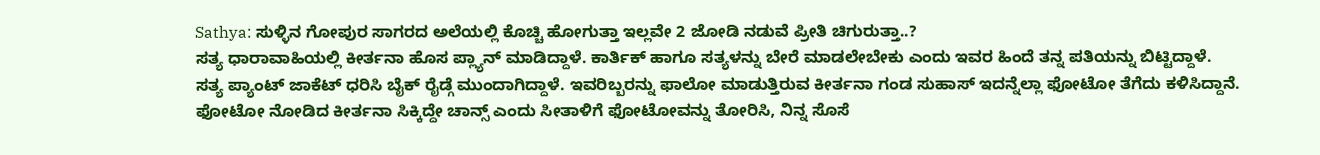Sathya: ಸುಳ್ಳಿನ ಗೋಪುರ ಸಾಗರದ ಅಲೆಯಲ್ಲಿ ಕೊಚ್ಚಿ ಹೋಗುತ್ತಾ ಇಲ್ಲವೇ 2 ಜೋಡಿ ನಡುವೆ ಪ್ರೀತಿ ಚಿಗುರುತ್ತಾ..?
ಸತ್ಯ ಧಾರಾವಾಹಿಯಲ್ಲಿ ಕೀರ್ತನಾ ಹೊಸ ಪ್ಲ್ಯಾನ್ ಮಾಡಿದ್ದಾಳೆ. ಕಾರ್ತಿಕ್ ಹಾಗೂ ಸತ್ಯಳನ್ನು ಬೇರೆ ಮಾಡಲೇಬೇಕು ಎಂದು ಇವರ ಹಿಂದೆ ತನ್ನ ಪತಿಯನ್ನು ಬಿಟ್ಟಿದ್ದಾಳೆ.
ಸತ್ಯ ಪ್ಯಾಂಟ್ ಜಾಕೆಟ್ ಧರಿಸಿ ಬೈಕ್ ರೈಡ್ಗೆ ಮುಂದಾಗಿದ್ದಾಳೆ. ಇವರಿಬ್ಬರನ್ನು ಫಾಲೋ ಮಾಡುತ್ತಿರುವ ಕೀರ್ತನಾ ಗಂಡ ಸುಹಾಸ್ ಇದನ್ನೆಲ್ಲಾ ಫೋಟೋ ತೆಗೆದು ಕಳಿಸಿದ್ದಾನೆ.
ಫೋಟೋ ನೋಡಿದ ಕೀರ್ತನಾ ಸಿಕ್ಕಿದ್ದೇ ಚಾನ್ಸ್ ಎಂದು ಸೀತಾಳಿಗೆ ಫೋಟೋವನ್ನು ತೋರಿಸಿ, ನಿನ್ನ ಸೊಸೆ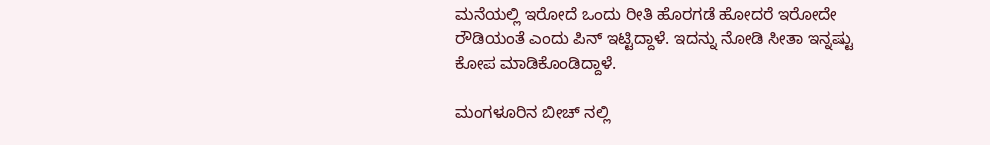ಮನೆಯಲ್ಲಿ ಇರೋದೆ ಒಂದು ರೀತಿ ಹೊರಗಡೆ ಹೋದರೆ ಇರೋದೇ ರೌಡಿಯಂತೆ ಎಂದು ಪಿನ್ ಇಟ್ಟಿದ್ದಾಳೆ. ಇದನ್ನು ನೋಡಿ ಸೀತಾ ಇನ್ನಷ್ಟು ಕೋಪ ಮಾಡಿಕೊಂಡಿದ್ದಾಳೆ.

ಮಂಗಳೂರಿನ ಬೀಚ್ ನಲ್ಲಿ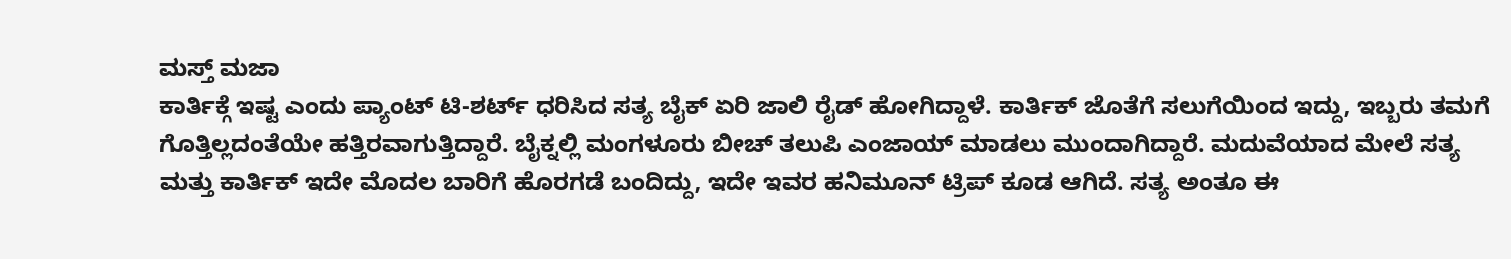ಮಸ್ತ್ ಮಜಾ
ಕಾರ್ತಿಕ್ಗೆ ಇಷ್ಟ ಎಂದು ಪ್ಯಾಂಟ್ ಟಿ-ಶರ್ಟ್ ಧರಿಸಿದ ಸತ್ಯ ಬೈಕ್ ಏರಿ ಜಾಲಿ ರೈಡ್ ಹೋಗಿದ್ದಾಳೆ. ಕಾರ್ತಿಕ್ ಜೊತೆಗೆ ಸಲುಗೆಯಿಂದ ಇದ್ದು, ಇಬ್ಬರು ತಮಗೆ ಗೊತ್ತಿಲ್ಲದಂತೆಯೇ ಹತ್ತಿರವಾಗುತ್ತಿದ್ದಾರೆ. ಬೈಕ್ನಲ್ಲಿ ಮಂಗಳೂರು ಬೀಚ್ ತಲುಪಿ ಎಂಜಾಯ್ ಮಾಡಲು ಮುಂದಾಗಿದ್ದಾರೆ. ಮದುವೆಯಾದ ಮೇಲೆ ಸತ್ಯ ಮತ್ತು ಕಾರ್ತಿಕ್ ಇದೇ ಮೊದಲ ಬಾರಿಗೆ ಹೊರಗಡೆ ಬಂದಿದ್ದು, ಇದೇ ಇವರ ಹನಿಮೂನ್ ಟ್ರಿಪ್ ಕೂಡ ಆಗಿದೆ. ಸತ್ಯ ಅಂತೂ ಈ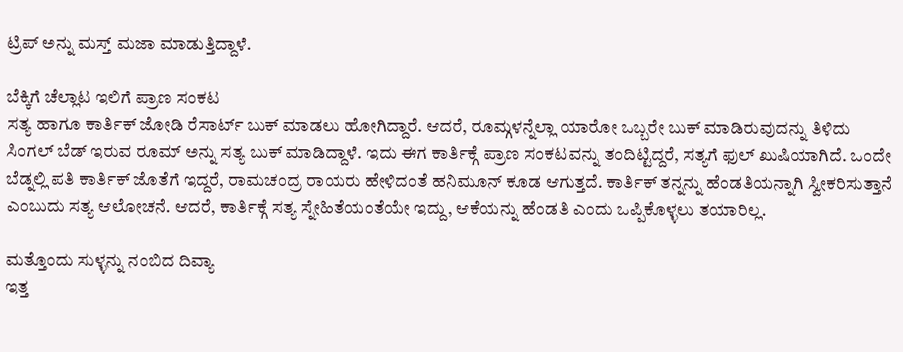ಟ್ರಿಪ್ ಅನ್ನು ಮಸ್ತ್ ಮಜಾ ಮಾಡುತ್ತಿದ್ದಾಳೆ.

ಬೆಕ್ಕಿಗೆ ಚೆಲ್ಲಾಟ ಇಲಿಗೆ ಪ್ರಾಣ ಸಂಕಟ
ಸತ್ಯ ಹಾಗೂ ಕಾರ್ತಿಕ್ ಜೋಡಿ ರೆಸಾರ್ಟ್ ಬುಕ್ ಮಾಡಲು ಹೋಗಿದ್ದಾರೆ. ಆದರೆ, ರೂಮ್ಗಳನ್ನೆಲ್ಲಾ ಯಾರೋ ಒಬ್ಬರೇ ಬುಕ್ ಮಾಡಿರುವುದನ್ನು ತಿಳಿದು ಸಿಂಗಲ್ ಬೆಡ್ ಇರುವ ರೂಮ್ ಅನ್ನು ಸತ್ಯ ಬುಕ್ ಮಾಡಿದ್ದಾಳೆ. ಇದು ಈಗ ಕಾರ್ತಿಕ್ಗೆ ಪ್ರಾಣ ಸಂಕಟವನ್ನು ತಂದಿಟ್ಟಿದ್ದರೆ, ಸತ್ಯಗೆ ಫುಲ್ ಖುಷಿಯಾಗಿದೆ. ಒಂದೇ ಬೆಡ್ನಲ್ಲಿ ಪತಿ ಕಾರ್ತಿಕ್ ಜೊತೆಗೆ ಇದ್ದರೆ, ರಾಮಚಂದ್ರ ರಾಯರು ಹೇಳಿದಂತೆ ಹನಿಮೂನ್ ಕೂಡ ಆಗುತ್ತದೆ. ಕಾರ್ತಿಕ್ ತನ್ನನ್ನು ಹೆಂಡತಿಯನ್ನಾಗಿ ಸ್ವೀಕರಿಸುತ್ತಾನೆ ಎಂಬುದು ಸತ್ಯ ಆಲೋಚನೆ. ಆದರೆ, ಕಾರ್ತಿಕ್ಗೆ ಸತ್ಯ ಸ್ನೇಹಿತೆಯಂತೆಯೇ ಇದ್ದು, ಆಕೆಯನ್ನು ಹೆಂಡತಿ ಎಂದು ಒಪ್ಪಿಕೊಳ್ಳಲು ತಯಾರಿಲ್ಲ.

ಮತ್ತೊಂದು ಸುಳ್ಳನ್ನು ನಂಬಿದ ದಿವ್ಯಾ
ಇತ್ತ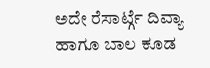ಅದೇ ರೆಸಾರ್ಟ್ಗೆ ದಿವ್ಯಾ ಹಾಗೂ ಬಾಲ ಕೂಡ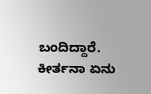ಬಂದಿದ್ದಾರೆ. ಕೀರ್ತನಾ ಏನು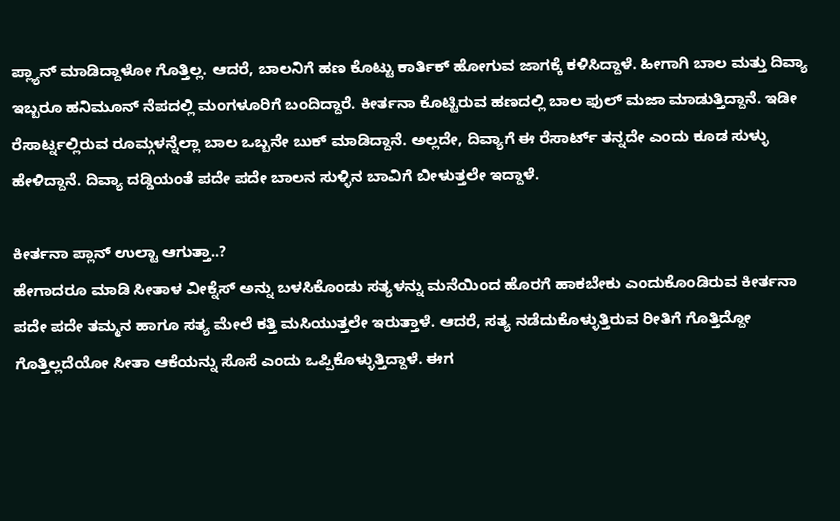ಪ್ಲ್ಯಾನ್ ಮಾಡಿದ್ದಾಳೋ ಗೊತ್ತಿಲ್ಲ. ಆದರೆ, ಬಾಲನಿಗೆ ಹಣ ಕೊಟ್ಟು ಕಾರ್ತಿಕ್ ಹೋಗುವ ಜಾಗಕ್ಕೆ ಕಳಿಸಿದ್ದಾಳೆ. ಹೀಗಾಗಿ ಬಾಲ ಮತ್ತು ದಿವ್ಯಾ ಇಬ್ಬರೂ ಹನಿಮೂನ್ ನೆಪದಲ್ಲಿ ಮಂಗಳೂರಿಗೆ ಬಂದಿದ್ದಾರೆ. ಕೀರ್ತನಾ ಕೊಟ್ಟಿರುವ ಹಣದಲ್ಲಿ ಬಾಲ ಫುಲ್ ಮಜಾ ಮಾಡುತ್ತಿದ್ದಾನೆ. ಇಡೀ ರೆಸಾರ್ಟ್ನಲ್ಲಿರುವ ರೂಮ್ಗಳನ್ನೆಲ್ಲಾ ಬಾಲ ಒಬ್ಬನೇ ಬುಕ್ ಮಾಡಿದ್ದಾನೆ. ಅಲ್ಲದೇ, ದಿವ್ಯಾಗೆ ಈ ರೆಸಾರ್ಟ್ ತನ್ನದೇ ಎಂದು ಕೂಡ ಸುಳ್ಳು ಹೇಳಿದ್ದಾನೆ. ದಿವ್ಯಾ ದಡ್ಡಿಯಂತೆ ಪದೇ ಪದೇ ಬಾಲನ ಸುಳ್ಳಿನ ಬಾವಿಗೆ ಬೀಳುತ್ತಲೇ ಇದ್ದಾಳೆ.

ಕೀರ್ತನಾ ಪ್ಲಾನ್ ಉಲ್ಟಾ ಆಗುತ್ತಾ..?
ಹೇಗಾದರೂ ಮಾಡಿ ಸೀತಾಳ ವೀಕ್ನೆಸ್ ಅನ್ನು ಬಳಸಿಕೊಂಡು ಸತ್ಯಳನ್ನು ಮನೆಯಿಂದ ಹೊರಗೆ ಹಾಕಬೇಕು ಎಂದುಕೊಂಡಿರುವ ಕೀರ್ತನಾ ಪದೇ ಪದೇ ತಮ್ಮನ ಹಾಗೂ ಸತ್ಯ ಮೇಲೆ ಕತ್ತಿ ಮಸಿಯುತ್ತಲೇ ಇರುತ್ತಾಳೆ. ಆದರೆ, ಸತ್ಯ ನಡೆದುಕೊಳ್ಳುತ್ತಿರುವ ರೀತಿಗೆ ಗೊತ್ತಿದ್ದೋ ಗೊತ್ತಿಲ್ಲದೆಯೋ ಸೀತಾ ಆಕೆಯನ್ನು ಸೊಸೆ ಎಂದು ಒಪ್ಪಿಕೊಳ್ಳುತ್ತಿದ್ದಾಳೆ. ಈಗ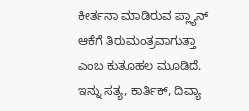ಕೀರ್ತನಾ ಮಾಡಿರುವ ಪ್ಲ್ಯಾನ್ ಆಕೆಗೆ ತಿರುಮಂತ್ರವಾಗುತ್ತಾ ಎಂಬ ಕುತೂಹಲ ಮೂಡಿದೆ. ಇನ್ನು ಸತ್ಯ, ಕಾರ್ತಿಕ್, ದಿವ್ಯಾ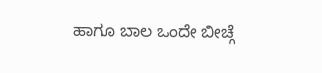ಹಾಗೂ ಬಾಲ ಒಂದೇ ಬೀಚ್ಗೆ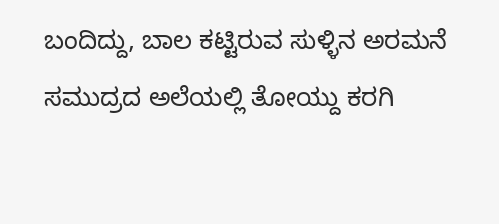ಬಂದಿದ್ದು, ಬಾಲ ಕಟ್ಟಿರುವ ಸುಳ್ಳಿನ ಅರಮನೆ ಸಮುದ್ರದ ಅಲೆಯಲ್ಲಿ ತೋಯ್ದು ಕರಗಿ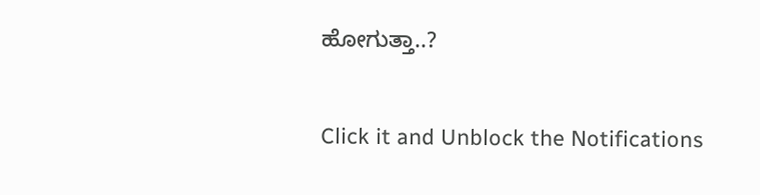ಹೋಗುತ್ತಾ..?


Click it and Unblock the Notifications